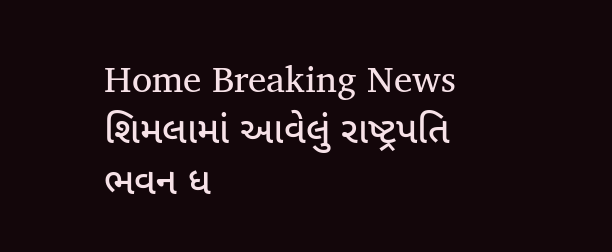Home Breaking News શિમલામાં આવેલું રાષ્ટ્રપતિ ભવન ધ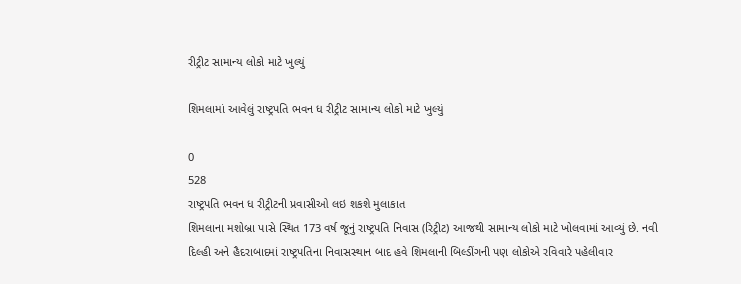રીટ્રીટ સામાન્ય લોકો માટે ખુલ્યું

શિમલામાં આવેલું રાષ્ટ્રપતિ ભવન ધ રીટ્રીટ સામાન્ય લોકો માટે ખુલ્યું

0
528
રાષ્ટ્રપતિ ભવન ધ રીટ્રીટની પ્રવાસીઓ લઇ શકશે મુલાકાત
શિમલાના મશોબ્રા પાસે સ્થિત 173 વર્ષ જૂનું રાષ્ટ્રપતિ નિવાસ (રિટ્રીટ) આજથી સામાન્ય લોકો માટે ખોલવામાં આવ્યું છે. નવી દિલ્હી અને હૈદરાબાદમાં રાષ્ટ્રપતિના નિવાસસ્થાન બાદ હવે શિમલાની બિલ્ડીંગની પણ લોકોએ રવિવારે પહેલીવાર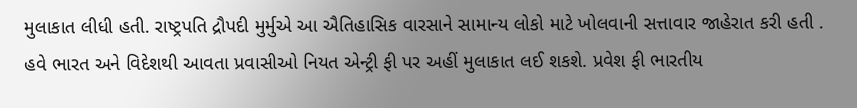મુલાકાત લીધી હતી. રાષ્ટ્રપતિ દ્રૌપદી મુર્મુએ આ ઐતિહાસિક વારસાને સામાન્ય લોકો માટે ખોલવાની સત્તાવાર જાહેરાત કરી હતી . હવે ભારત અને વિદેશથી આવતા પ્રવાસીઓ નિયત એન્ટ્રી ફી પર અહીં મુલાકાત લઈ શકશે. પ્રવેશ ફી ભારતીય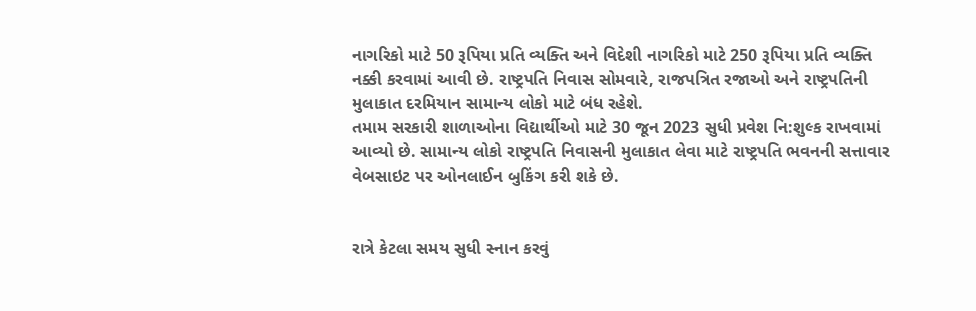નાગરિકો માટે 50 રૂપિયા પ્રતિ વ્યક્તિ અને વિદેશી નાગરિકો માટે 250 રૂપિયા પ્રતિ વ્યક્તિ નક્કી કરવામાં આવી છે. રાષ્ટ્રપતિ નિવાસ સોમવારે, રાજપત્રિત રજાઓ અને રાષ્ટ્રપતિની મુલાકાત દરમિયાન સામાન્ય લોકો માટે બંધ રહેશે.
તમામ સરકારી શાળાઓના વિદ્યાર્થીઓ માટે 30 જૂન 2023 સુધી પ્રવેશ નિ:શુલ્ક રાખવામાં આવ્યો છે. સામાન્ય લોકો રાષ્ટ્રપતિ નિવાસની મુલાકાત લેવા માટે રાષ્ટ્રપતિ ભવનની સત્તાવાર વેબસાઇટ પર ઓનલાઈન બુકિંગ કરી શકે છે.


રાત્રે કેટલા સમય સુધી સ્નાન કરવું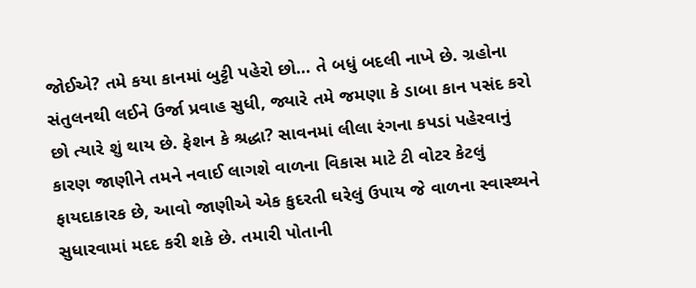જોઈએ? તમે કયા કાનમાં બુટ્ટી પહેરો છો… તે બધું બદલી નાખે છે. ગ્રહોના સંતુલનથી લઈને ઉર્જા પ્રવાહ સુધી, જ્યારે તમે જમણા કે ડાબા કાન પસંદ કરો છો ત્યારે શું થાય છે. ફેશન કે શ્રદ્ધા? સાવનમાં લીલા રંગના કપડાં પહેરવાનું કારણ જાણીને તમને નવાઈ લાગશે વાળના વિકાસ માટે ટી વોટર કેટલું ફાયદાકારક છે, આવો જાણીએ એક કુદરતી ઘરેલું ઉપાય જે વાળના સ્વાસ્થ્યને સુધારવામાં મદદ કરી શકે છે. તમારી પોતાની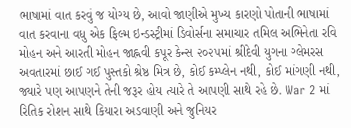ભાષામાં વાત કરવું જ યોગ્ય છે, આવો જાણીએ મુખ્ય કારણો પોતાની ભાષામાં વાત કરવાના વધુ એક ફિલ્મ ઇન્ડસ્ટ્રીમાં ડિવોર્સના સમાચાર તમિલ અભિનેતા રવિ મોહન અને આરતી મોહન જાહ્નવી કપૂર કેન્સ ૨૦૨૫માં શ્રીદેવી યુગના ગ્લેમરસ અવતારમાં છાઈ ગઈ પુસ્તકો શ્રેષ્ઠ મિત્ર છે, કોઈ કમ્પ્લેન નથી, કોઈ માંગણી નથી, જ્યારે પણ આપણને તેની જરૂર હોય ત્યારે તે આપણી સાથે રહે છે. War 2 માં રિતિક રોશન સાથે કિયારા અડવાણી અને જુનિયર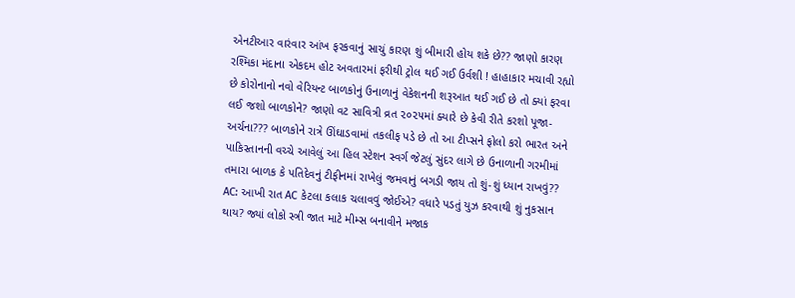એનટીઆર વારંવાર આંખ ફરકવાનું સાચું કારણ શું બીમારી હોય શકે છે?? જાણો કારણ રશ્મિકા મંદાના એકદમ હોટ અવતારમાં ફરીથી ટ્રોલ થઈ ગઈ ઉર્વશી ! હાહાકાર મચાવી રહ્યો છે કોરોનાનો નવો વેરિયન્ટ બાળકોનું ઉનાળાનું વેકેશનની શરૂઆત થઈ ગઈ છે તો ક્યાં ફરવા લઈ જશો બાળકોને? જાણો વટ સાવિત્રી વ્રત ૨૦૨૫માં ક્યારે છે કેવી રીતે કરશો પૂજા-અર્ચના??? બાળકોને રાત્રે ઊંઘાડવામાં તકલીફ પડે છે તો આ ટીપ્સને ફોલો કરો ભારત અને પાકિસ્તાનની વચ્ચે આવેલું આ હિલ સ્ટેશન સ્વર્ગ જેટલું સુંદર લાગે છે ઉનાળાની ગરમીમાં તમારા બાળક કે પતિદેવનું ટીફીનમાં રાખેલું જમવાનું બગડી જાય તો શું-શું ધ્યાન રાખવું?? AC: આખી રાત AC કેટલા કલાક ચલાવવું જોઈએ? વધારે પડતું યુઝ કરવાથી શું નુકસાન થાય? જ્યાં લોકો સ્ત્રી જાત માટે મીમ્સ બનાવીને મજાક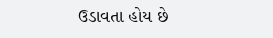ઉડાવતા હોય છે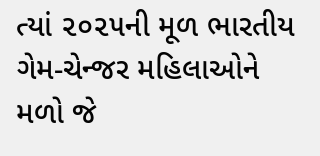ત્યાં ૨૦૨૫ની મૂળ ભારતીય ગેમ-ચેન્જર મહિલાઓને મળો જે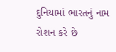દુનિયામાં ભારતનું નામ રોશન કરે છે